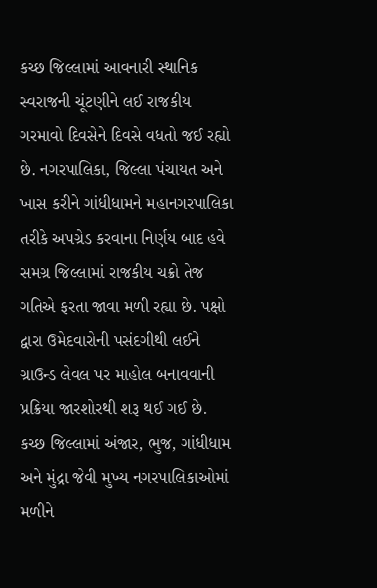કચ્છ જિલ્લામાં આવનારી સ્થાનિક સ્વરાજની ચૂંટણીને લઈ રાજકીય ગરમાવો દિવસેને દિવસે વધતો જઈ રહ્યો છે. નગરપાલિકા, જિલ્લા પંચાયત અને ખાસ કરીને ગાંધીધામને મહાનગરપાલિકા તરીકે અપગ્રેડ કરવાના નિર્ણય બાદ હવે સમગ્ર જિલ્લામાં રાજકીય ચક્રો તેજ ગતિએ ફરતા જાવા મળી રહ્યા છે. પક્ષો દ્વારા ઉમેદવારોની પસંદગીથી લઈને ગ્રાઉન્ડ લેવલ પર માહોલ બનાવવાની પ્રક્રિયા જારશોરથી શરૂ થઈ ગઈ છે.
કચ્છ જિલ્લામાં અંજાર, ભુજ, ગાંધીધામ અને મુંદ્રા જેવી મુખ્ય નગરપાલિકાઓમાં મળીને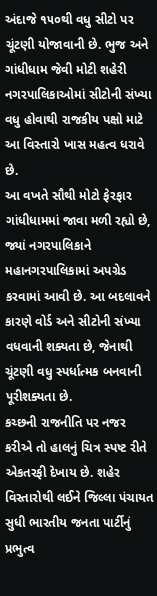અંદાજે ૧૫૦થી વધુ સીટો પર ચૂંટણી યોજાવાની છે. ભુજ અને ગાંધીધામ જેવી મોટી શહેરી નગરપાલિકાઓમાં સીટોની સંખ્યા વધુ હોવાથી રાજકીય પક્ષો માટે આ વિસ્તારો ખાસ મહત્વ ધરાવે છે.
આ વખતે સૌથી મોટો ફેરફાર ગાંધીધામમાં જાવા મળી રહ્યો છે, જ્યાં નગરપાલિકાને મહાનગરપાલિકામાં અપગ્રેડ કરવામાં આવી છે. આ બદલાવને કારણે વોર્ડ અને સીટોની સંખ્યા વધવાની શક્યતા છે, જેનાથી ચૂંટણી વધુ સ્પર્ધાત્મક બનવાની પૂરીશક્યતા છે.
કચ્છની રાજનીતિ પર નજર કરીએ તો હાલનું ચિત્ર સ્પષ્ટ રીતે એકતરફી દેખાય છે. શહેર વિસ્તારોથી લઈને જિલ્લા પંચાયત સુધી ભારતીય જનતા પાર્ટીનું પ્રભુત્વ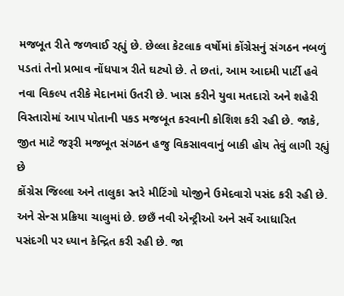મજબૂત રીતે જળવાઈ રહ્યું છે. છેલ્લા કેટલાક વર્ષોમાં કોંગ્રેસનું સંગઠન નબળું પડતાં તેનો પ્રભાવ નોંધપાત્ર રીતે ઘટ્યો છે. તે છતાં, આમ આદમી પાર્ટી હવે નવા વિકલ્પ તરીકે મેદાનમાં ઉતરી છે. ખાસ કરીને યુવા મતદારો અને શહેરી વિસ્તારોમાં આપ પોતાની પકડ મજબૂત કરવાની કોશિશ કરી રહી છે. જાકે, જીત માટે જરૂરી મજબૂત સંગઠન હજુ વિકસાવવાનું બાકી હોય તેવું લાગી રહ્યું છે
કોંગ્રેસ જિલ્લા અને તાલુકા સ્તરે મીટિંગો યોજીને ઉમેદવારો પસંદ કરી રહી છે. અને સેન્સ પ્રક્રિયા ચાલુમાં છે. છછઁ નવી એન્ટ્રીઓ અને સર્વે આધારિત પસંદગી પર ધ્યાન કેન્દ્રિત કરી રહી છે. જા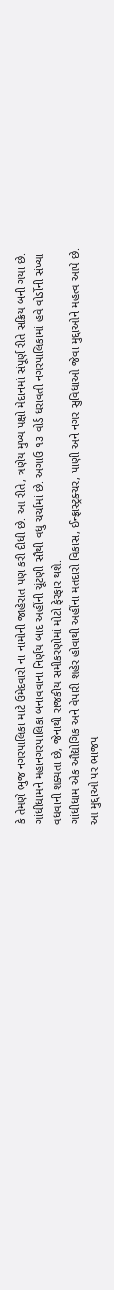કે તેમણે ભુજ નગરપાલિકા માટે ઉમેદવારો ના નામોની જાહેરાત પણ કરી દીધી છે. આ રીતે, ત્રણેય મુખ્ય પક્ષો મેદાનમાં સંપૂર્ણ રીતે સક્રિય બની ગયા છે.
ગાંધીધામને મહાનગરપાલિકા બનાવવાના નિર્ણય બાદ અહીંની ચૂંટણી સૌથી વધુ ચર્ચામાં છે. અગાઉ ૧૩ વોર્ડ ધરાવતી નગરપાલિકામાં હવે વોર્ડોની સંખ્યા વધવાની શક્યતા છે, જેનાથી રાજકીય સમીકરણોમાં મોટો ફેરફાર થશે.
ગાંધીધામ એક ઔદ્યોગિક અને વેપારી શહેર હોવાથી અહીંના મતદારો વિકાસ, ઈન્ફ્રાસ્ટ્રક્ચર, પાણી અને નગર સુવિધાઓ જેવા મુદ્દાઓને મહત્વ આપે છે. આ મુદ્દાઓ પર ભાજપ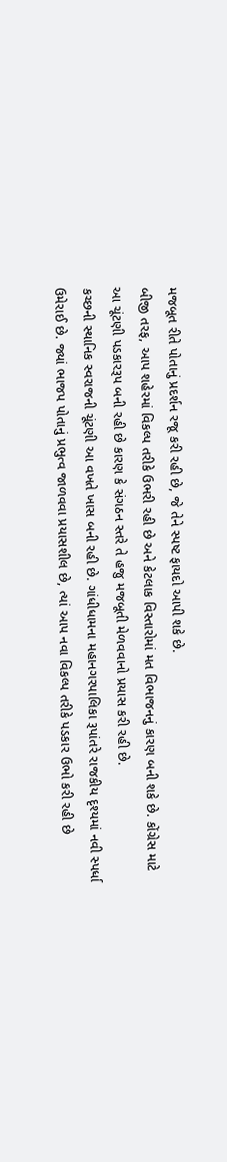મજબૂત રીતે પોતાનું પ્રદર્શન રજૂ કરી રહી છે, જે તેને સ્પષ્ટ ફાયદો આપી શકે છે.
બીજી તરફ, આપ શહેરમાં વિકલ્પ તરીકે ઉભરી રહી છે અને કેટલાક વિસ્તારોમાં મત વિભાજનનું કારણ બની શકે છે. કોંગ્રેસ માટે આ ચૂંટણી પડકારરૂપ બની રહી છે કારણ કે સંગઠન સ્તરે તે હજુ મજબૂતી મેળવવાનો પ્રયાસ કરી રહી છે.
કચ્છની સ્થાનિક સ્વરાજની ચૂંટણી આ વખતે ખાસ બની રહી છે. ગાંધીધામના મહાનગરપાલિકા રૂપાંતરે રાજકીય દૃશ્યમાં નવી સ્પર્ધા ઉમેરાઈ છે. જ્યાં ભાજપ પોતાનું પ્રભુત્વ જાળવવા પ્રયાસશીલ છે, ત્યાં આપ નવા વિકલ્પ તરીકે પડકાર ઉભો કરી રહી છે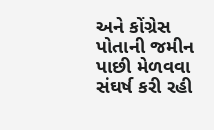અને કોંગ્રેસ પોતાની જમીન પાછી મેળવવા સંઘર્ષ કરી રહી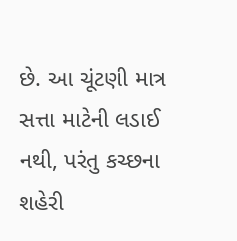છે. આ ચૂંટણી માત્ર સત્તા માટેની લડાઈ નથી, પરંતુ કચ્છના શહેરી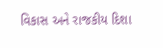વિકાસ અને રાજકીય દિશા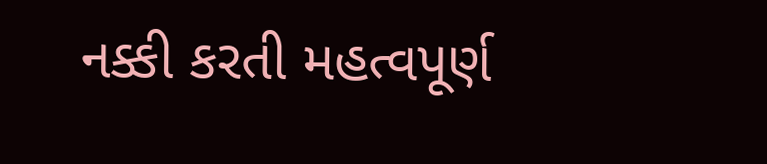નક્કી કરતી મહત્વપૂર્ણ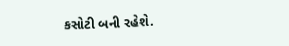કસોટી બની રહેશે.